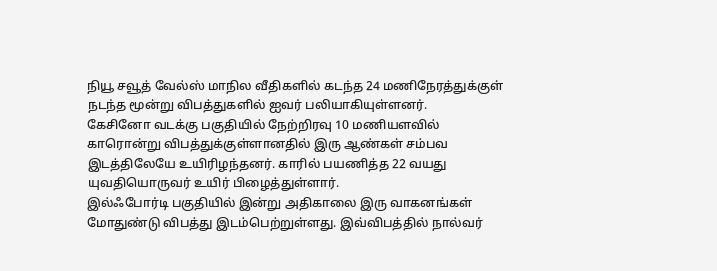நியூ சவூத் வேல்ஸ் மாநில வீதிகளில் கடந்த 24 மணிநேரத்துக்குள் நடந்த மூன்று விபத்துகளில் ஐவர் பலியாகியுள்ளனர்.
கேசினோ வடக்கு பகுதியில் நேற்றிரவு 10 மணியளவில் காரொன்று விபத்துக்குள்ளானதில் இரு ஆண்கள் சம்பவ இடத்திலேயே உயிரிழந்தனர். காரில் பயணித்த 22 வயது யுவதியொருவர் உயிர் பிழைத்துள்ளார்.
இல்ஃபோர்டி பகுதியில் இன்று அதிகாலை இரு வாகனங்கள் மோதுண்டு விபத்து இடம்பெற்றுள்ளது. இவ்விபத்தில் நால்வர்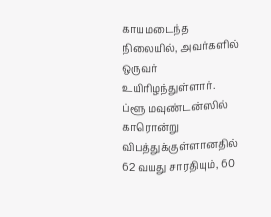காயமடைந்த நிலையில், அவர்களில் ஒருவர் உயிரிழந்துள்ளார்.
ப்ளூ மவுண்டன்ஸில் காரொன்று விபத்துக்குள்ளானதில் 62 வயது சாரதியும், 60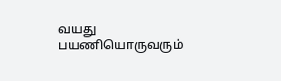வயது பயணியொருவரும்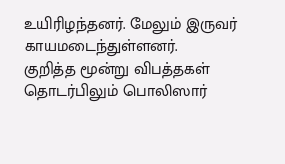உயிரிழந்தனர். மேலும் இருவர் காயமடைந்துள்ளனர்.
குறித்த மூன்று விபத்தகள் தொடர்பிலும் பொலிஸார்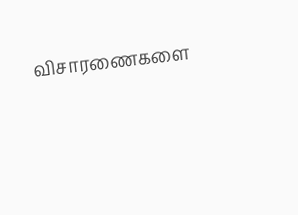விசாரணைகளை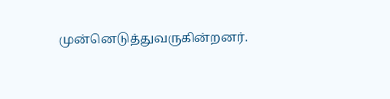முன்னெடுத்துவருகின்றனர்.